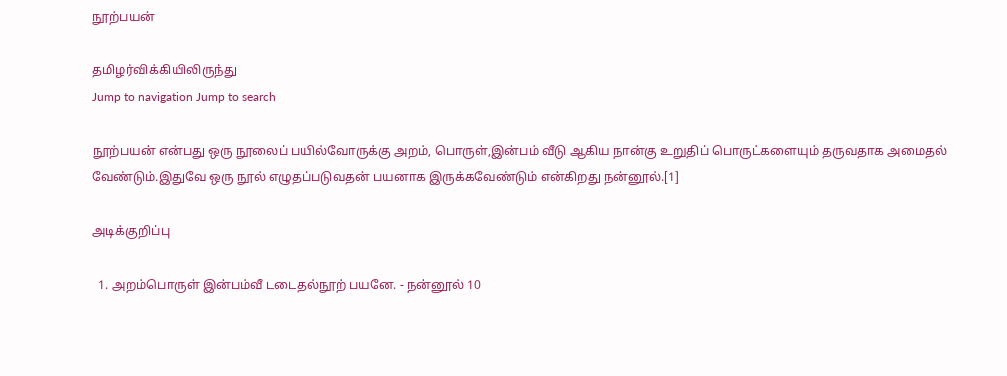நூற்பயன்

தமிழர்விக்கியிலிருந்து
Jump to navigation Jump to search

நூற்பயன் என்பது ஒரு நூலைப் பயில்வோருக்கு அறம், பொருள்,இன்பம் வீடு ஆகிய நான்கு உறுதிப் பொருட்களையும் தருவதாக அமைதல் வேண்டும்.இதுவே ஒரு நூல் எழுதப்படுவதன் பயனாக இருக்கவேண்டும் என்கிறது நன்னூல்.[1]

அடிக்குறிப்பு

  1. அறம்பொருள் இன்பம்வீ டடைதல்நூற் பயனே. - நன்னூல் 10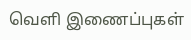வெளி இணைப்புகள்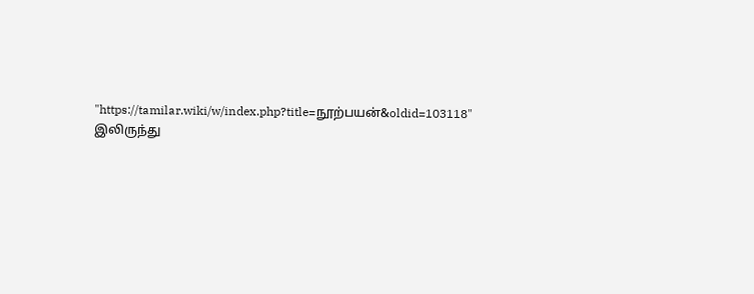"https://tamilar.wiki/w/index.php?title=நூற்பயன்&oldid=103118" இலிருந்து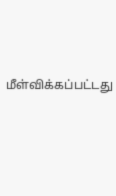மீள்விக்கப்பட்டது